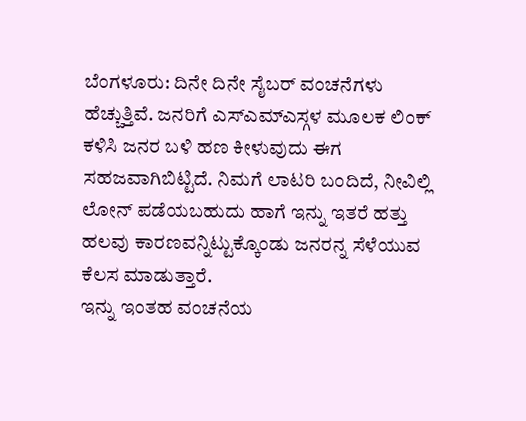ಬೆಂಗಳೂರು: ದಿನೇ ದಿನೇ ಸೈಬರ್ ವಂಚನೆಗಳು ಹೆಚ್ಚುತ್ತಿವೆ. ಜನರಿಗೆ ಎಸ್ಎಮ್ಎಸ್ಗಳ ಮೂಲಕ ಲಿಂಕ್ ಕಳಿಸಿ ಜನರ ಬಳಿ ಹಣ ಕೀಳುವುದು ಈಗ ಸಹಜವಾಗಿಬಿಟ್ಟಿದೆ. ನಿಮಗೆ ಲಾಟರಿ ಬಂದಿದೆ, ನೀವಿಲ್ಲಿ ಲೋನ್ ಪಡೆಯಬಹುದು ಹಾಗೆ ಇನ್ನು ಇತರೆ ಹತ್ತು ಹಲವು ಕಾರಣವನ್ನಿಟ್ಟುಕ್ಕೊಂಡು ಜನರನ್ನ ಸೆಳೆಯುವ ಕೆಲಸ ಮಾಡುತ್ತಾರೆ.
ಇನ್ನು ಇಂತಹ ವಂಚನೆಯ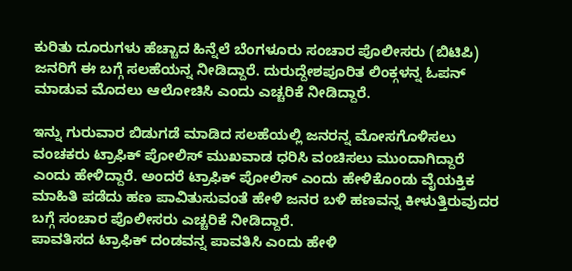ಕುರಿತು ದೂರುಗಳು ಹೆಚ್ಚಾದ ಹಿನ್ನೆಲೆ ಬೆಂಗಳೂರು ಸಂಚಾರ ಪೊಲೀಸರು (ಬಿಟಿಪಿ) ಜನರಿಗೆ ಈ ಬಗ್ಗೆ ಸಲಹೆಯನ್ನ ನೀಡಿದ್ದಾರೆ. ದುರುದ್ದೇಶಪೂರಿತ ಲಿಂಕ್ಗಳನ್ನ ಓಪನ್ ಮಾಡುವ ಮೊದಲು ಆಲೋಚಿಸಿ ಎಂದು ಎಚ್ಚರಿಕೆ ನೀಡಿದ್ದಾರೆ.

ಇನ್ನು ಗುರುವಾರ ಬಿಡುಗಡೆ ಮಾಡಿದ ಸಲಹೆಯಲ್ಲಿ ಜನರನ್ನ ಮೋಸಗೊಳಿಸಲು ವಂಚಕರು ಟ್ರಾಫಿಕ್ ಪೋಲಿಸ್ ಮುಖವಾಡ ಧರಿಸಿ ವಂಚಿಸಲು ಮುಂದಾಗಿದ್ದಾರೆ ಎಂದು ಹೇಳಿದ್ದಾರೆ. ಅಂದರೆ ಟ್ರಾಫಿಕ್ ಪೋಲಿಸ್ ಎಂದು ಹೇಳಿಕೊಂಡು ವೈಯಕ್ತಿಕ ಮಾಹಿತಿ ಪಡೆದು ಹಣ ಪಾವಿತುಸುವಂತೆ ಹೇಳಿ ಜನರ ಬಳಿ ಹಣವನ್ನ ಕೀಳುತ್ತಿರುವುದರ ಬಗ್ಗೆ ಸಂಚಾರ ಪೊಲೀಸರು ಎಚ್ಚರಿಕೆ ನೀಡಿದ್ದಾರೆ.
ಪಾವತಿಸದ ಟ್ರಾಫಿಕ್ ದಂಡವನ್ನ ಪಾವತಿಸಿ ಎಂದು ಹೇಳಿ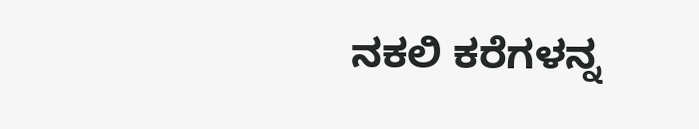ನಕಲಿ ಕರೆಗಳನ್ನ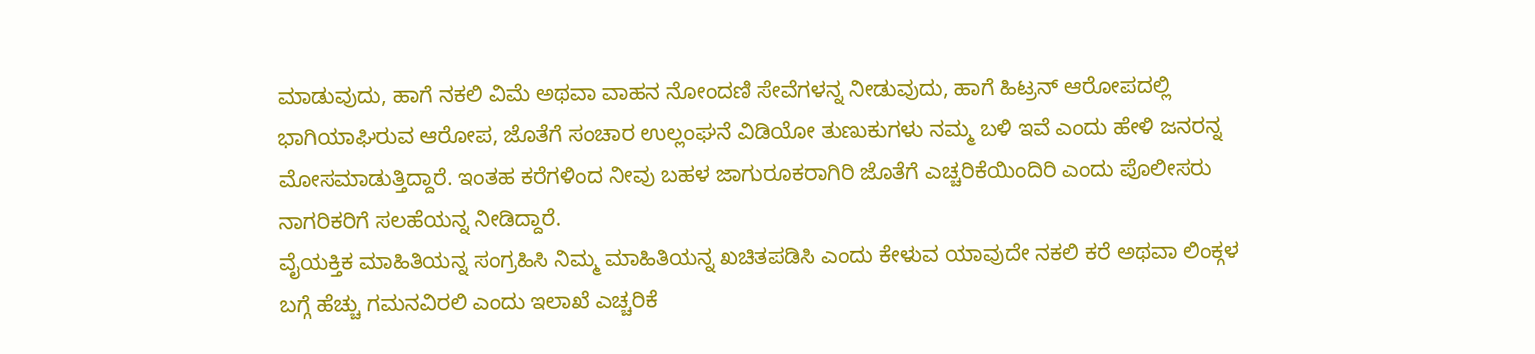ಮಾಡುವುದು, ಹಾಗೆ ನಕಲಿ ವಿಮೆ ಅಥವಾ ವಾಹನ ನೋಂದಣಿ ಸೇವೆಗಳನ್ನ ನೀಡುವುದು, ಹಾಗೆ ಹಿಟ್ರನ್ ಆರೋಪದಲ್ಲಿ ಭಾಗಿಯಾಘಿರುವ ಆರೋಪ, ಜೊತೆಗೆ ಸಂಚಾರ ಉಲ್ಲಂಘನೆ ವಿಡಿಯೋ ತುಣುಕುಗಳು ನಮ್ಮ ಬಳಿ ಇವೆ ಎಂದು ಹೇಳಿ ಜನರನ್ನ ಮೋಸಮಾಡುತ್ತಿದ್ದಾರೆ. ಇಂತಹ ಕರೆಗಳಿಂದ ನೀವು ಬಹಳ ಜಾಗುರೂಕರಾಗಿರಿ ಜೊತೆಗೆ ಎಚ್ಚರಿಕೆಯಿಂದಿರಿ ಎಂದು ಪೊಲೀಸರು ನಾಗರಿಕರಿಗೆ ಸಲಹೆಯನ್ನ ನೀಡಿದ್ದಾರೆ.
ವೈಯಕ್ತಿಕ ಮಾಹಿತಿಯನ್ನ ಸಂಗ್ರಹಿಸಿ ನಿಮ್ಮ ಮಾಹಿತಿಯನ್ನ ಖಚಿತಪಡಿಸಿ ಎಂದು ಕೇಳುವ ಯಾವುದೇ ನಕಲಿ ಕರೆ ಅಥವಾ ಲಿಂಕ್ಗಳ ಬಗ್ಗೆ ಹೆಚ್ಚು ಗಮನವಿರಲಿ ಎಂದು ಇಲಾಖೆ ಎಚ್ಚರಿಕೆ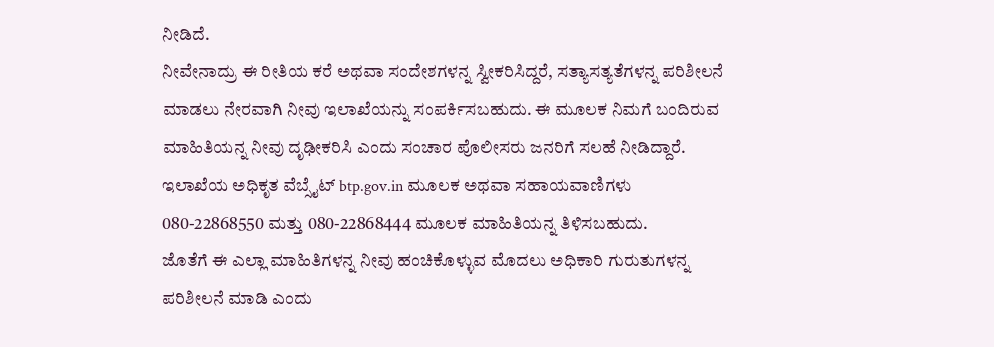ನೀಡಿದೆ.
ನೀವೇನಾದ್ರು ಈ ರೀತಿಯ ಕರೆ ಅಥವಾ ಸಂದೇಶಗಳನ್ನ ಸ್ವೀಕರಿಸಿದ್ದರೆ, ಸತ್ಯಾಸತ್ಯತೆಗಳನ್ನ ಪರಿಶೀಲನೆ ಮಾಡಲು ನೇರವಾಗಿ ನೀವು ಇಲಾಖೆಯನ್ನು ಸಂಪರ್ಕಿಸಬಹುದು. ಈ ಮೂಲಕ ನಿಮಗೆ ಬಂದಿರುವ ಮಾಹಿತಿಯನ್ನ ನೀವು ದೃಢೀಕರಿಸಿ ಎಂದು ಸಂಚಾರ ಪೊಲೀಸರು ಜನರಿಗೆ ಸಲಹೆ ನೀಡಿದ್ದಾರೆ. ಇಲಾಖೆಯ ಅಧಿಕೃತ ವೆಬ್ಸೈಟ್ btp.gov.in ಮೂಲಕ ಅಥವಾ ಸಹಾಯವಾಣಿಗಳು 080-22868550 ಮತ್ತು 080-22868444 ಮೂಲಕ ಮಾಹಿತಿಯನ್ನ ತಿಳಿಸಬಹುದು.
ಜೊತೆಗೆ ಈ ಎಲ್ಲಾ ಮಾಹಿತಿಗಳನ್ನ ನೀವು ಹಂಚಿಕೊಳ್ಳುವ ಮೊದಲು ಅಧಿಕಾರಿ ಗುರುತುಗಳನ್ನ ಪರಿಶೀಲನೆ ಮಾಡಿ ಎಂದು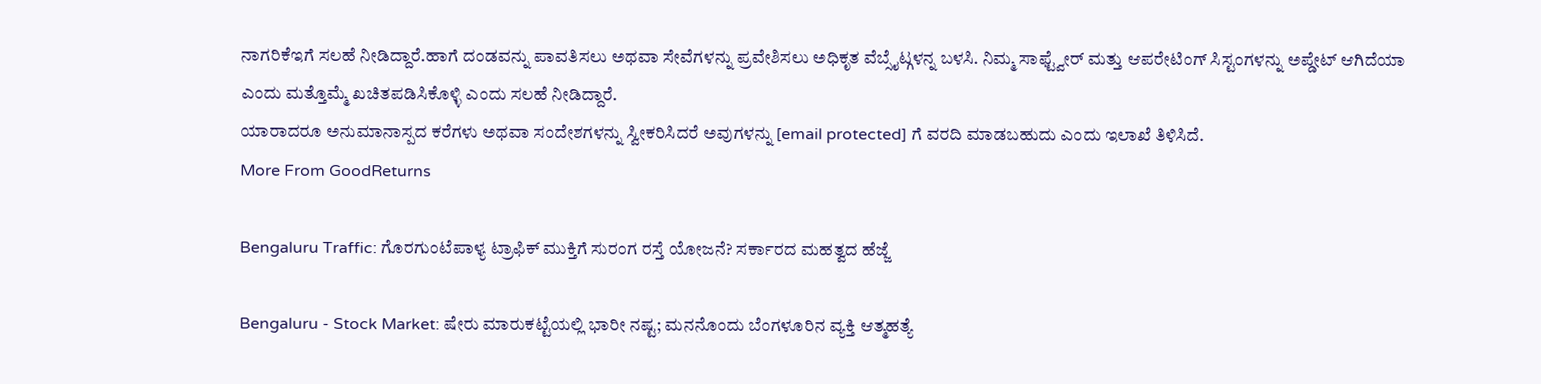ನಾಗರಿಕೆಇಗೆ ಸಲಹೆ ನೀಡಿದ್ದಾರೆ.ಹಾಗೆ ದಂಡವನ್ನು ಪಾವತಿಸಲು ಅಥವಾ ಸೇವೆಗಳನ್ನು ಪ್ರವೇಶಿಸಲು ಅಧಿಕೃತ ವೆಬ್ಸೈಟ್ಗಳನ್ನ ಬಳಸಿ. ನಿಮ್ಮ ಸಾಫ್ಟ್ವೇರ್ ಮತ್ತು ಆಪರೇಟಿಂಗ್ ಸಿಸ್ಟಂಗಳನ್ನು ಅಪ್ಡೇಟ್ ಆಗಿದೆಯಾ ಎಂದು ಮತ್ತೊಮ್ಮೆ ಖಚಿತಪಡಿಸಿಕೊಳ್ಳಿ ಎಂದು ಸಲಹೆ ನೀಡಿದ್ದಾರೆ.
ಯಾರಾದರೂ ಅನುಮಾನಾಸ್ಪದ ಕರೆಗಳು ಅಥವಾ ಸಂದೇಶಗಳನ್ನು ಸ್ವೀಕರಿಸಿದರೆ ಅವುಗಳನ್ನು [email protected] ಗೆ ವರದಿ ಮಾಡಬಹುದು ಎಂದು ಇಲಾಖೆ ತಿಳಿಸಿದೆ.
More From GoodReturns

Bengaluru Traffic: ಗೊರಗುಂಟೆಪಾಳ್ಯ ಟ್ರಾಫಿಕ್ ಮುಕ್ತಿಗೆ ಸುರಂಗ ರಸ್ತೆ ಯೋಜನೆ? ಸರ್ಕಾರದ ಮಹತ್ವದ ಹೆಜ್ಜೆ

Bengaluru - Stock Market: ಷೇರು ಮಾರುಕಟ್ಟೆಯಲ್ಲಿ ಭಾರೀ ನಷ್ಟ; ಮನನೊಂದು ಬೆಂಗಳೂರಿನ ವ್ಯಕ್ತಿ ಆತ್ಮಹತ್ಯೆ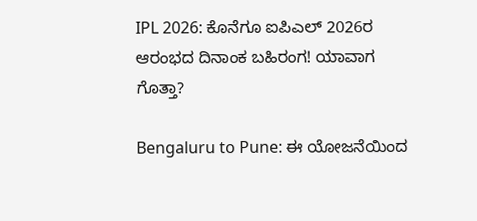IPL 2026: ಕೊನೆಗೂ ಐಪಿಎಲ್ 2026ರ ಆರಂಭದ ದಿನಾಂಕ ಬಹಿರಂಗ! ಯಾವಾಗ ಗೊತ್ತಾ?

Bengaluru to Pune: ಈ ಯೋಜನೆಯಿಂದ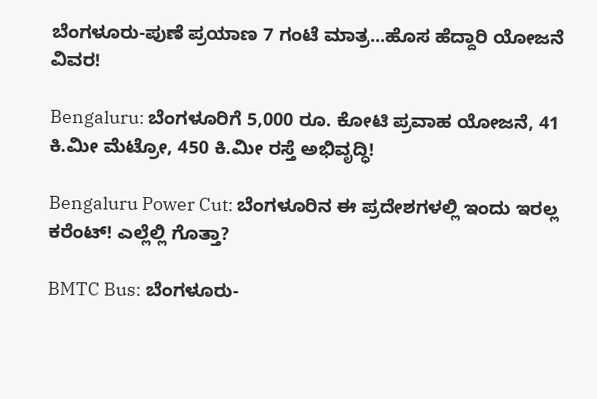ಬೆಂಗಳೂರು-ಪುಣೆ ಪ್ರಯಾಣ 7 ಗಂಟೆ ಮಾತ್ರ...ಹೊಸ ಹೆದ್ದಾರಿ ಯೋಜನೆ ವಿವರ!

Bengaluru: ಬೆಂಗಳೂರಿಗೆ 5,000 ರೂ. ಕೋಟಿ ಪ್ರವಾಹ ಯೋಜನೆ, 41 ಕಿ.ಮೀ ಮೆಟ್ರೋ, 450 ಕಿ.ಮೀ ರಸ್ತೆ ಅಭಿವೃದ್ಧಿ!

Bengaluru Power Cut: ಬೆಂಗಳೂರಿನ ಈ ಪ್ರದೇಶಗಳಲ್ಲಿ ಇಂದು ಇರಲ್ಲ ಕರೆಂಟ್! ಎಲ್ಲೆಲ್ಲಿ ಗೊತ್ತಾ?

BMTC Bus: ಬೆಂಗಳೂರು-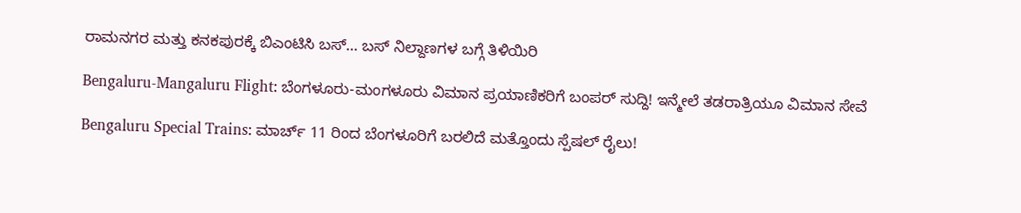ರಾಮನಗರ ಮತ್ತು ಕನಕಪುರಕ್ಕೆ ಬಿಎಂಟಿಸಿ ಬಸ್… ಬಸ್ ನಿಲ್ದಾಣಗಳ ಬಗ್ಗೆ ತಿಳಿಯಿರಿ

Bengaluru-Mangaluru Flight: ಬೆಂಗಳೂರು-ಮಂಗಳೂರು ವಿಮಾನ ಪ್ರಯಾಣಿಕರಿಗೆ ಬಂಪರ್ ಸುದ್ದಿ! ಇನ್ಮೇಲೆ ತಡರಾತ್ರಿಯೂ ವಿಮಾನ ಸೇವೆ

Bengaluru Special Trains: ಮಾರ್ಚ್ 11 ರಿಂದ ಬೆಂಗಳೂರಿಗೆ ಬರಲಿದೆ ಮತ್ತೊಂದು ಸ್ಪೆಷಲ್ ರೈಲು!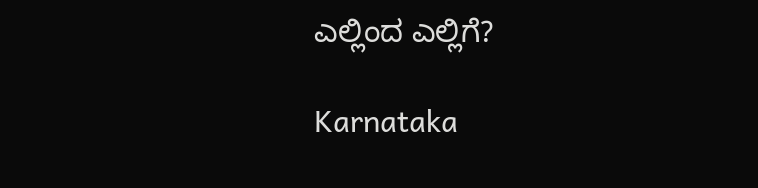ಎಲ್ಲಿಂದ ಎಲ್ಲಿಗೆ?

Karnataka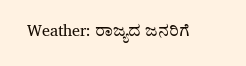Weather: ರಾಜ್ಯದ ಜನರಿಗೆ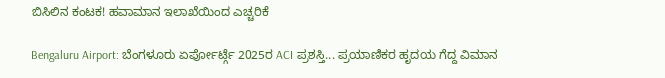ಬಿಸಿಲಿನ ಕಂಟಕ! ಹವಾಮಾನ ಇಲಾಖೆಯಿಂದ ಎಚ್ಚರಿಕೆ

Bengaluru Airport: ಬೆಂಗಳೂರು ಏರ್ಪೋರ್ಟ್ಗೆ 2025ರ ACI ಪ್ರಶಸ್ತಿ... ಪ್ರಯಾಣಿಕರ ಹೃದಯ ಗೆದ್ದ ವಿಮಾನ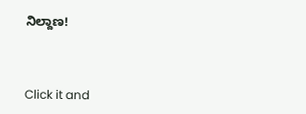ನಿಲ್ದಾಣ!



Click it and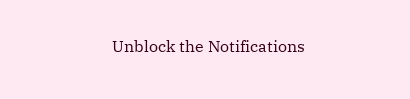Unblock the Notifications